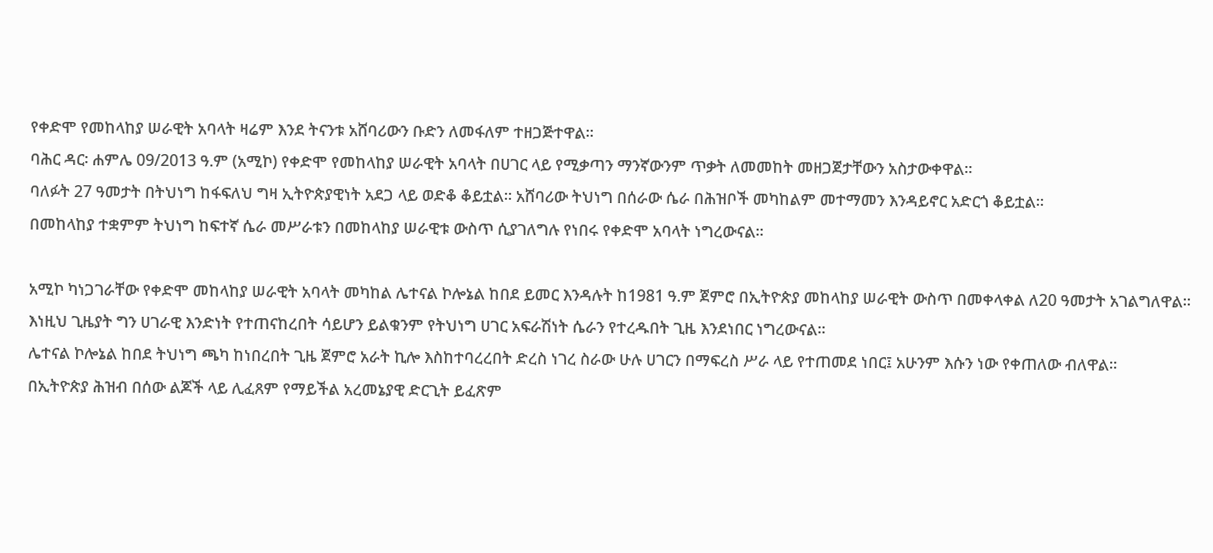የቀድሞ የመከላከያ ሠራዊት አባላት ዛሬም እንደ ትናንቱ አሸባሪውን ቡድን ለመፋለም ተዘጋጅተዋል።
ባሕር ዳር፡ ሐምሌ 09/2013 ዓ.ም (አሚኮ) የቀድሞ የመከላከያ ሠራዊት አባላት በሀገር ላይ የሚቃጣን ማንኛውንም ጥቃት ለመመከት መዘጋጀታቸውን አስታውቀዋል።
ባለፉት 27 ዓመታት በትህነግ ከፋፍለህ ግዛ ኢትዮጵያዊነት አደጋ ላይ ወድቆ ቆይቷል። አሸባሪው ትህነግ በሰራው ሴራ በሕዝቦች መካከልም መተማመን እንዳይኖር አድርጎ ቆይቷል።
በመከላከያ ተቋምም ትህነግ ከፍተኛ ሴራ መሥራቱን በመከላከያ ሠራዊቱ ውስጥ ሲያገለግሉ የነበሩ የቀድሞ አባላት ነግረውናል።

አሚኮ ካነጋገራቸው የቀድሞ መከላከያ ሠራዊት አባላት መካከል ሌተናል ኮሎኔል ከበደ ይመር እንዳሉት ከ1981 ዓ.ም ጀምሮ በኢትዮጵያ መከላከያ ሠራዊት ውስጥ በመቀላቀል ለ20 ዓመታት አገልግለዋል። እነዚህ ጊዜያት ግን ሀገራዊ እንድነት የተጠናከረበት ሳይሆን ይልቁንም የትህነግ ሀገር አፍራሽነት ሴራን የተረዱበት ጊዜ እንደነበር ነግረውናል።
ሌተናል ኮሎኔል ከበደ ትህነግ ጫካ ከነበረበት ጊዜ ጀምሮ አራት ኪሎ እስከተባረረበት ድረስ ነገረ ስራው ሁሉ ሀገርን በማፍረስ ሥራ ላይ የተጠመደ ነበር፤ አሁንም እሱን ነው የቀጠለው ብለዋል።
በኢትዮጵያ ሕዝብ በሰው ልጆች ላይ ሊፈጸም የማይችል አረመኔያዊ ድርጊት ይፈጽም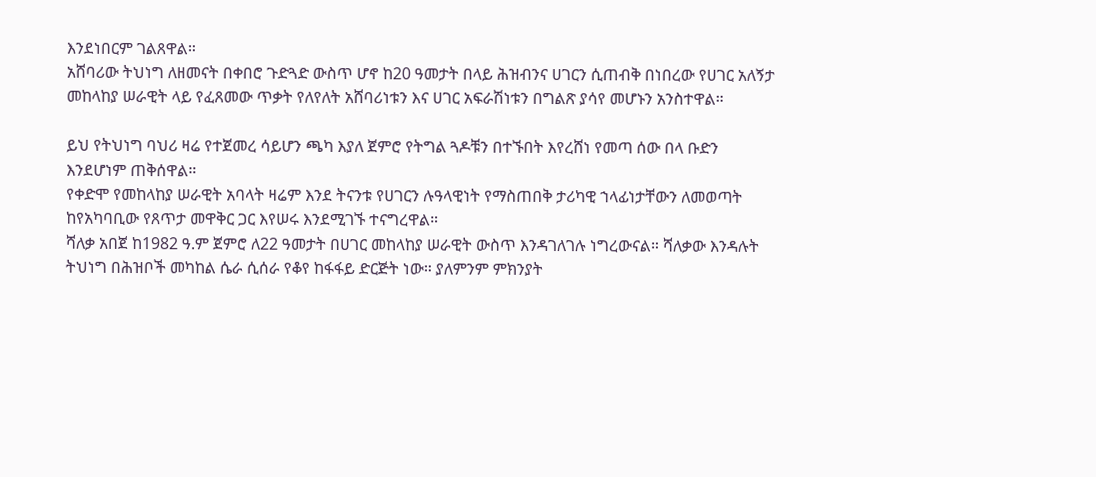እንደነበርም ገልጸዋል።
አሸባሪው ትህነግ ለዘመናት በቀበሮ ጉድጓድ ውስጥ ሆኖ ከ20 ዓመታት በላይ ሕዝብንና ሀገርን ሲጠብቅ በነበረው የሀገር አለኝታ መከላከያ ሠራዊት ላይ የፈጸመው ጥቃት የለየለት አሸባሪነቱን እና ሀገር አፍራሽነቱን በግልጽ ያሳየ መሆኑን አንስተዋል።

ይህ የትህነግ ባህሪ ዛሬ የተጀመረ ሳይሆን ጫካ እያለ ጀምሮ የትግል ጓዶቹን በተኙበት እየረሸነ የመጣ ሰው በላ ቡድን እንደሆነም ጠቅሰዋል።
የቀድሞ የመከላከያ ሠራዊት አባላት ዛሬም እንደ ትናንቱ የሀገርን ሉዓላዊነት የማስጠበቅ ታሪካዊ ኀላፊነታቸውን ለመወጣት ከየአካባቢው የጸጥታ መዋቅር ጋር እየሠሩ እንደሚገኙ ተናግረዋል።
ሻለቃ አበጀ ከ1982 ዓ.ም ጀምሮ ለ22 ዓመታት በሀገር መከላከያ ሠራዊት ውስጥ እንዳገለገሉ ነግረውናል። ሻለቃው እንዳሉት ትህነግ በሕዝቦች መካከል ሴራ ሲሰራ የቆየ ከፋፋይ ድርጅት ነው። ያለምንም ምክንያት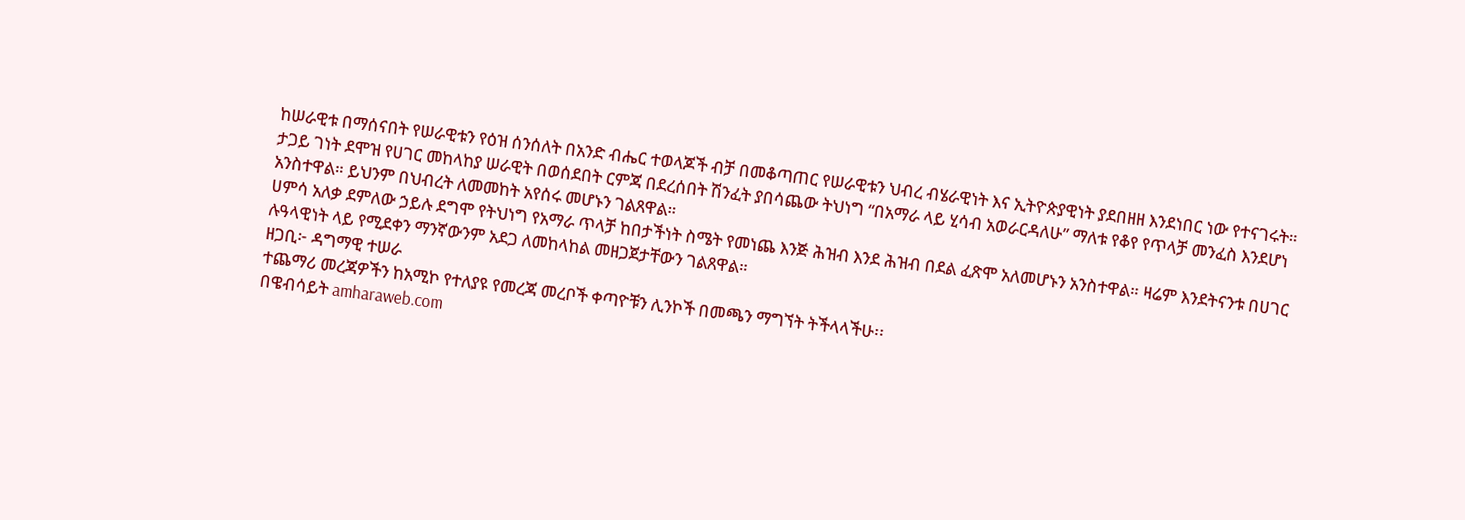ከሠራዊቱ በማሰናበት የሠራዊቱን የዕዝ ሰንሰለት በአንድ ብሔር ተወላጆች ብቻ በመቆጣጠር የሠራዊቱን ህብረ ብሄራዊነት እና ኢትዮጵያዊነት ያደበዘዘ እንደነበር ነው የተናገሩት።
ታጋይ ገነት ደሞዝ የሀገር መከላከያ ሠራዊት በወሰደበት ርምጃ በደረሰበት ሽንፈት ያበሳጨው ትህነግ “በአማራ ላይ ሂሳብ አወራርዳለሁ” ማለቱ የቆየ የጥላቻ መንፈስ እንደሆነ አንስተዋል። ይህንም በህብረት ለመመከት አየሰሩ መሆኑን ገልጸዋል።
ሀምሳ አለቃ ደምለው ኃይሉ ደግሞ የትህነግ የአማራ ጥላቻ ከበታችነት ስሜት የመነጨ እንጅ ሕዝብ እንደ ሕዝብ በደል ፈጽሞ አለመሆኑን አንስተዋል። ዛሬም እንደትናንቱ በሀገር ሉዓላዊነት ላይ የሚደቀን ማንኛውንም አደጋ ለመከላከል መዘጋጀታቸውን ገልጸዋል።
ዘጋቢ፦ ዳግማዊ ተሠራ
ተጨማሪ መረጃዎችን ከአሚኮ የተለያዩ የመረጃ መረቦች ቀጣዮቹን ሊንኮች በመጫን ማግኘት ትችላላችሁ፡፡
በዌብሳይት amharaweb.com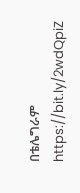በቴሌግራም https://bit.ly/2wdQpiZ